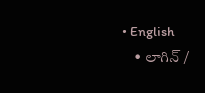• English
    • లాగిన్ /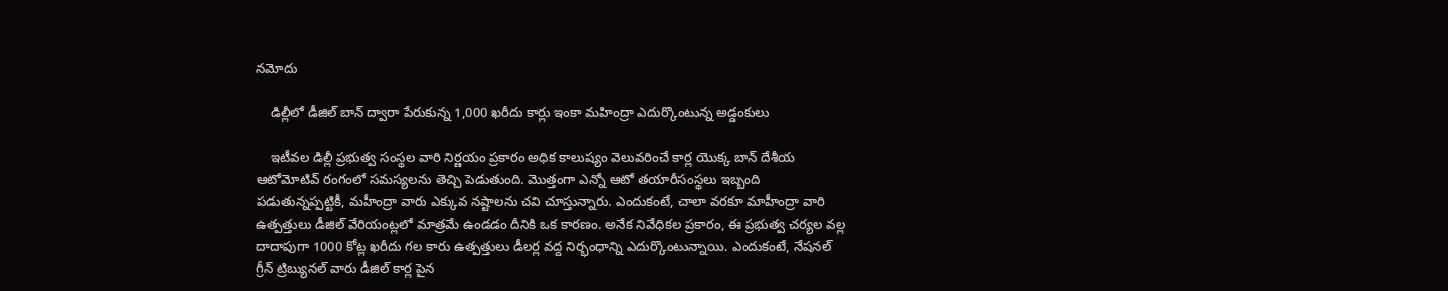నమోదు

    డిల్లీలో డీజిల్ బాన్ ద్వారా పేరుకున్న 1,000 ఖరీదు కార్లు ఇంకా మహింద్రా ఎదుర్కొంటున్న అడ్డంకులు

    ఇటీవల డిల్లీ ప్రభుత్వ సంస్థల వారి నిర్ణయం ప్రకారం అధిక కాలుష్యం వెలువరించే కార్ల యొక్క బాన్ దేశీయ ఆటోమోటివ్ రంగంలో సమస్యలను తెచ్చి పెడుతుంది. మొత్తంగా ఎన్నో ఆటో తయారీసంస్థలు ఇబ్బంది పడుతున్నప్పట్టికీ, మహీంద్రా వారు ఎక్కువ నష్టాలను చవి చూస్తున్నారు. ఎందుకంటే, చాలా వరకూ మాహీంద్రా వారి ఉత్పత్తులు డీజిల్ వేరియంట్లలో మాత్రమే ఉండడం దీనికి ఒక కారణం. అనేక నివేధికల ప్రకారం, ఈ ప్రభుత్వ చర్యల వల్ల దాదాపుగా 1000 కోట్ల ఖరీదు గల కారు ఉత్పత్తులు డీలర్ల వద్ద నిర్భంధాన్ని ఎదుర్కొంటున్నాయి. ఎందుకంటే, నేషనల్ గ్రీన్ ట్రిబ్యునల్ వారు డీజిల్ కార్ల పైన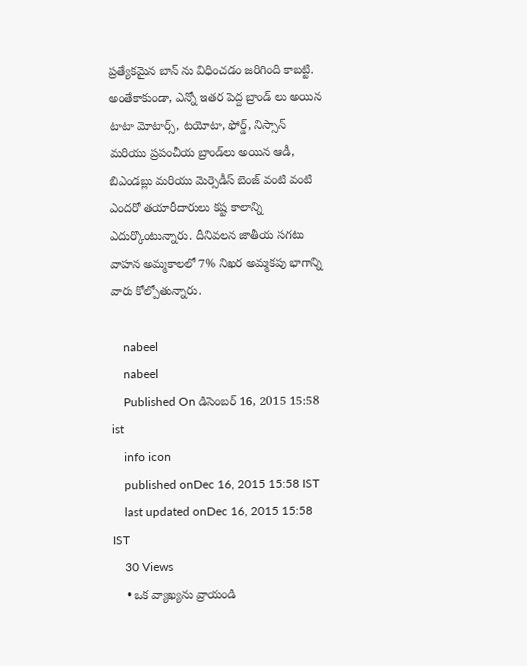ప్రత్యేకమైన బాన్ ను విధించడం జరిగింది కాబట్టి. అంతేకాకుండా, ఎన్నో ఇతర పెద్ద బ్రాండ్ లు అయిన టాటా మోటార్స్, టయోటా, ఫోర్డ్, నిస్సాన్ మరియు ప్రపంచీయ బ్రాండ్‌లు అయిన ఆడీ, బిఎండబ్లు మరియు మెర్సెడీస్ బెంజ్ వంటి వంటి ఎందరో తయారీదారులు కష్ట కాలాన్ని ఎదుర్కొంటున్నారు. దీనివలన జాతీయ సగటు వాహన అమ్మకాలలో 7% నిఖర అమ్మకపు భాగాన్ని వారు కోల్పోతున్నారు.

    nabeel
    nabeel
    Published On డిసెంబర్ 16, 2015 15:58 ist
    info icon
    published onDec 16, 2015 15:58 IST
    last updated onDec 16, 2015 15:58 IST
    30 Views
    • ఒక వ్యాఖ్యను వ్రాయండి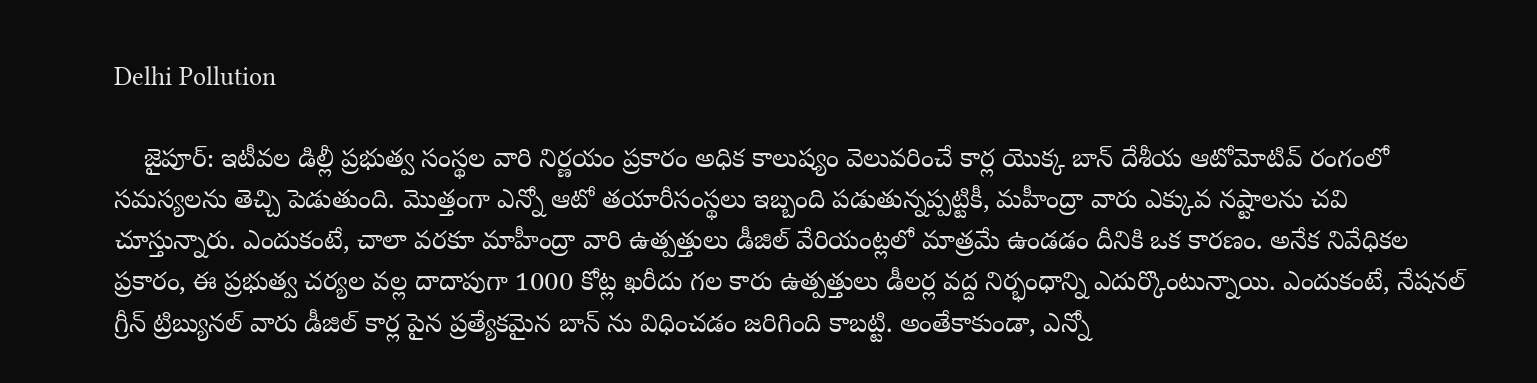Delhi Pollution

    జైపూర్: ఇటీవల డిల్లీ ప్రభుత్వ సంస్థల వారి నిర్ణయం ప్రకారం అధిక కాలుష్యం వెలువరించే కార్ల యొక్క బాన్ దేశీయ ఆటోమోటివ్ రంగంలో సమస్యలను తెచ్చి పెడుతుంది. మొత్తంగా ఎన్నో ఆటో తయారీసంస్థలు ఇబ్బంది పడుతున్నప్పట్టికీ, మహీంద్రా వారు ఎక్కువ నష్టాలను చవి చూస్తున్నారు. ఎందుకంటే, చాలా వరకూ మాహీంద్రా వారి ఉత్పత్తులు డీజిల్ వేరియంట్లలో మాత్రమే ఉండడం దీనికి ఒక కారణం. అనేక నివేధికల ప్రకారం, ఈ ప్రభుత్వ చర్యల వల్ల దాదాపుగా 1000 కోట్ల ఖరీదు గల కారు ఉత్పత్తులు డీలర్ల వద్ద నిర్భంధాన్ని ఎదుర్కొంటున్నాయి. ఎందుకంటే, నేషనల్ గ్రీన్ ట్రిబ్యునల్ వారు డీజిల్ కార్ల పైన ప్రత్యేకమైన బాన్ ను విధించడం జరిగింది కాబట్టి. అంతేకాకుండా, ఎన్నో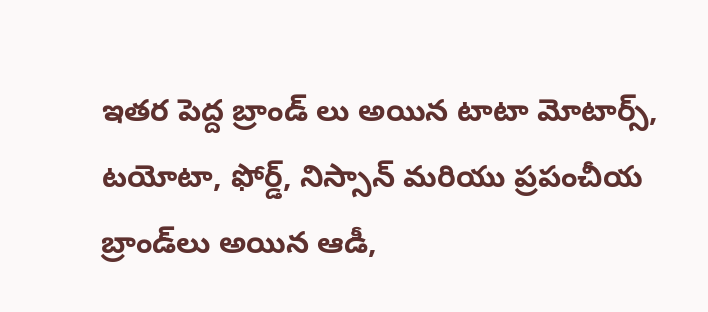ఇతర పెద్ద బ్రాండ్ లు అయిన టాటా మోటార్స్, టయోటా, ఫోర్డ్, నిస్సాన్ మరియు ప్రపంచీయ బ్రాండ్‌లు అయిన ఆడీ,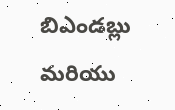బిఎండబ్లు మరియు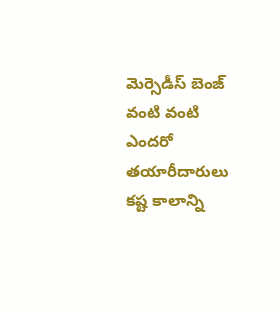మెర్సెడీస్ బెంజ్ వంటి వంటి ఎందరో తయారీదారులు కష్ట కాలాన్ని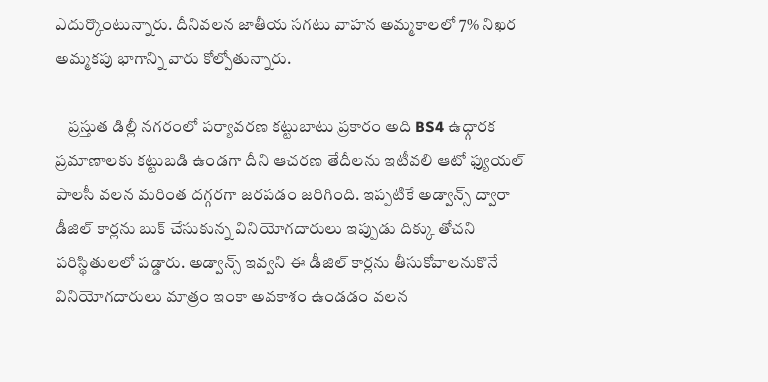ఎదుర్కొంటున్నారు. దీనివలన జాతీయ సగటు వాహన అమ్మకాలలో 7% నిఖర అమ్మకపు భాగాన్ని వారు కోల్పోతున్నారు.

    ప్రస్తుత డిల్లీ నగరంలో పర్యావరణ కట్టుబాటు ప్రకారం అది BS4 ఉధ్గారక ప్రమాణాలకు కట్టుబడి ఉండగా దీని ఆచరణ తేదీలను ఇటీవలి ఆటో ఫ్యుయల్ పాలసీ వలన మరింత దగ్గరగా జరపడం జరిగింది. ఇప్పటికే అడ్వాన్స్ ద్వారా డీజిల్ కార్లను బుక్ చేసుకున్న వినియోగదారులు ఇప్పుడు దిక్కు తోచని పరిస్థితులలో పడ్డారు. అడ్వాన్స్ ఇవ్వని ఈ డీజిల్ కార్లను తీసుకోవాలనుకొనే వినియోగదారులు మాత్రం ఇంకా అవకాశం ఉండడం వలన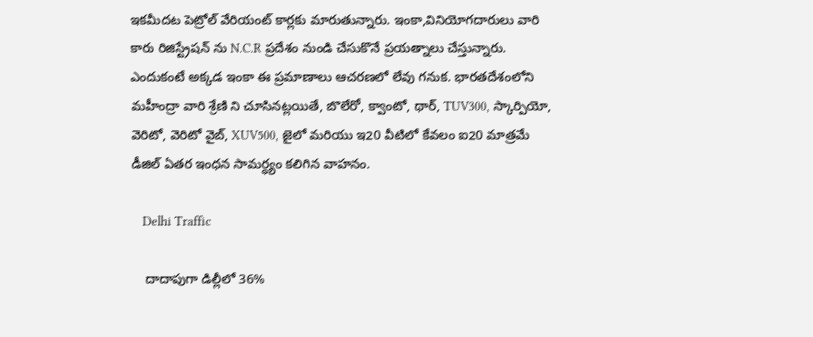ఇకమీదట పెట్రోల్ వేరియంట్ కార్లకు మారుతున్నారు. ఇంకా,వినియోగదారులు వారి కారు రిజిస్ట్రేషన్ ను N.C.R ప్రదేశం నుండి చేసుకొనే ప్రయత్నాలు చేస్తున్నారు. ఎందుకంటే అక్కడ ఇంకా ఈ ప్రమాణాలు ఆచరణలో లేవు గనుక. భారతదేశంలోని మహీంద్రా వారి శ్రేణి ని చూసినట్లయితే, బొలేరో, క్వాంటో, థార్, TUV300, స్కార్పియో, వెరిటో, వెరిటో వైబ్, XUV500, జైలో మరియు ఇ20 వీటిలో కేవలం ఐ20 మాత్రమే డీజిల్ ఏతర ఇంధన సామర్ధ్యం కలిగిన వాహనం.

    Delhi Traffic

    దాదాపుగా డిల్లీలో 36%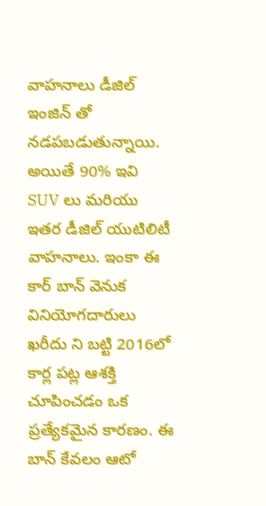వాహనాలు డీజిల్ ఇంజిన్ తో నడపబడుతున్నాయి. అయితే 90% ఇవి SUV లు మరియు ఇతర డీజిల్ యుటిలిటీ వాహనాలు. ఇంకా ఈ కార్ బాన్ వెనుక వినియోగదారులు ఖరీదు ని బట్టి 2016లో కార్ల పట్ల ఆశక్తి చూపించడం ఒక ప్రత్యేకమైన కారణం. ఈ బాన్ కేవలం ఆటో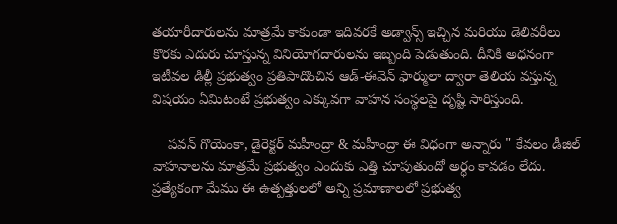తయారీదారులను మాత్రమే కాకుండా ఇదివరకే అడ్వాన్స్ ఇచ్చిన మరియు డెలివరీలు కొరకు ఎదురు చూస్తున్న వినియోగదారులను ఇబ్బంది పెడుతుంది. దీనికి అధనంగా ఇటీవల డిల్లీ ప్రభుత్వం ప్రతిపాదొంచిన ఆడ్-ఈవెన్ ఫార్ములా ద్వారా తెలియ వస్తున్న విషయం ఏమిటంటే ప్రభుత్వం ఎక్కువగా వాహన సంస్థలపై దృష్టి సారిస్తుంది.

    పవన్ గొయెంకా, డైరెక్టర్ మహీంద్రా & మహీంద్రా ఈ విధంగా అన్నారు " కేవలం డీజిల్ వాహనాలను మాత్రమే ప్రభుత్వం ఎందుకు ఎత్తి చూపుతుందో అర్ధం కావడం లేదు. ప్రత్యేకంగా మేము ఈ ఉత్పత్తులలో అన్ని ప్రమాణాలలో ప్రభుత్వ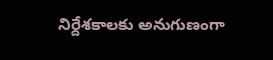నిర్దేశకాలకు అనుగుణంగా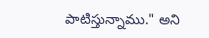పాటిస్తున్నాము." అని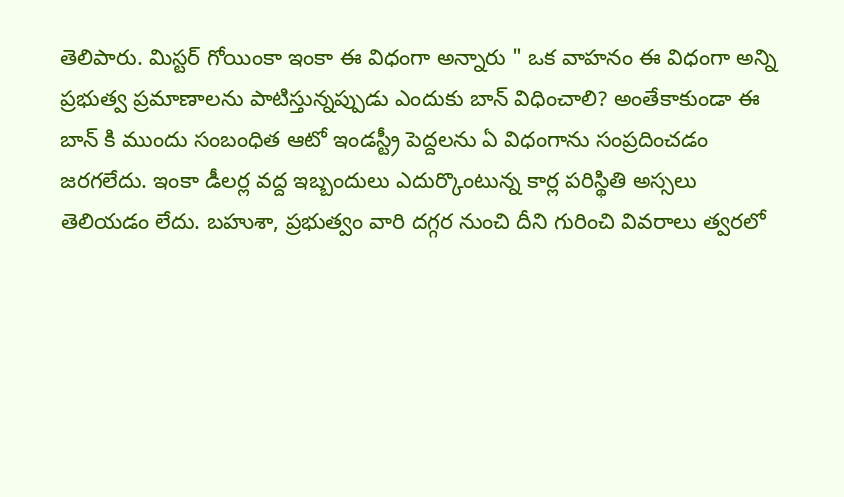తెలిపారు. మిస్టర్ గోయింకా ఇంకా ఈ విధంగా అన్నారు " ఒక వాహనం ఈ విధంగా అన్ని ప్రభుత్వ ప్రమాణాలను పాటిస్తున్నప్పుడు ఎందుకు బాన్ విధించాలి? అంతేకాకుండా ఈ బాన్ కి ముందు సంబంధిత ఆటో ఇండస్ట్రీ పెద్దలను ఏ విధంగాను సంప్రదించడం జరగలేదు. ఇంకా డీలర్ల వద్ద ఇబ్బందులు ఎదుర్కొంటున్న కార్ల పరిస్థితి అస్సలు తెలియడం లేదు. బహుశా, ప్రభుత్వం వారి దగ్గర నుంచి దీని గురించి వివరాలు త్వరలో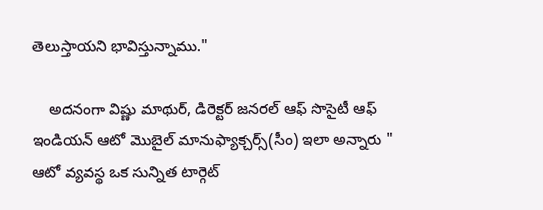తెలుస్తాయని భావిస్తున్నాము."

    అదనంగా విష్ణు మాథుర్, డిరెక్టర్ జనరల్ ఆఫ్ సొసైటీ ఆఫ్ ఇండియన్ ఆటో మొబైల్ మానుఫ్యాక్చర్స్(సీం) ఇలా అన్నారు " ఆటో వ్యవస్థ ఒక సున్నిత టార్గెట్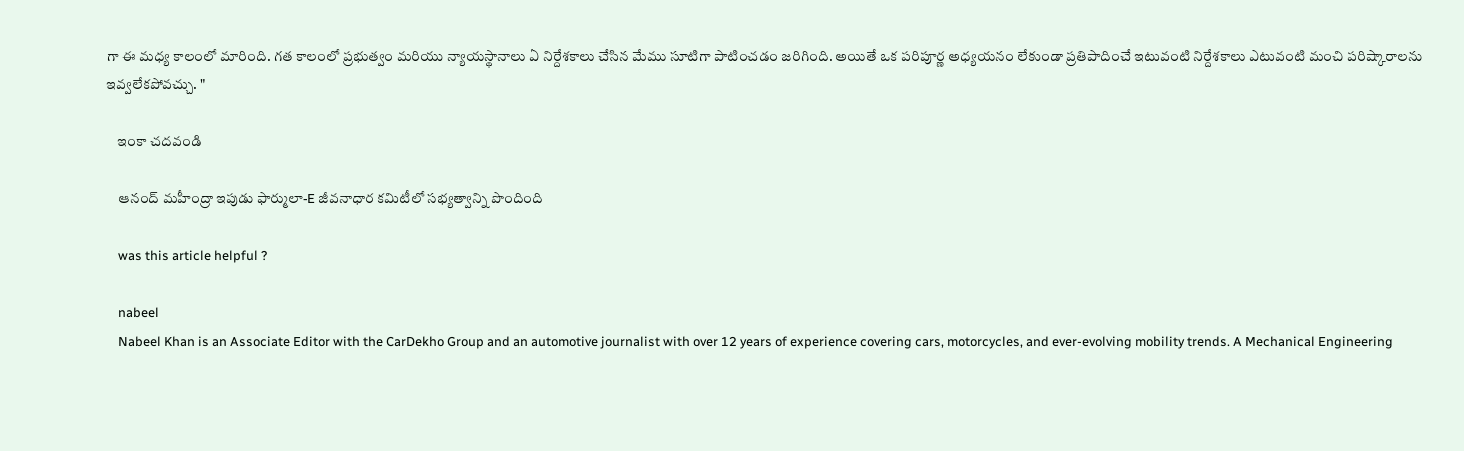గా ఈ మధ్య కాలంలో మారింది. గత కాలంలో ప్రభుత్వం మరియు న్యాయస్థానాలు ఏ నిర్దేశకాలు చేసిన మేము సూటిగా పాటించడం జరిగింది. అయితే ఒక పరిపూర్ణ అధ్యయనం లేకుండా ప్రతిపాదించే ఇటువంటి నిర్దేశకాలు ఎటువంటి మంచి పరిష్కారాలను ఇవ్వలేకపోవచ్చు. "

    ఇంకా చదవండి

    ఆనంద్ మహీంద్రా ఇపుడు ఫార్ములా-E జీవనాధార కమిటీలో సభ్యత్వాన్ని పొందింది

    was this article helpful ?

    nabeel
    Nabeel Khan is an Associate Editor with the CarDekho Group and an automotive journalist with over 12 years of experience covering cars, motorcycles, and ever-evolving mobility trends. A Mechanical Engineering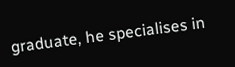graduate, he specialises in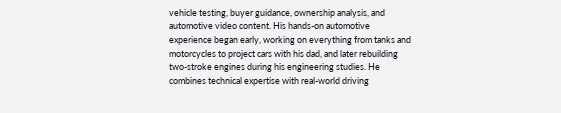vehicle testing, buyer guidance, ownership analysis, and automotive video content. His hands-on automotive experience began early, working on everything from tanks and motorcycles to project cars with his dad, and later rebuilding two-stroke engines during his engineering studies. He combines technical expertise with real-world driving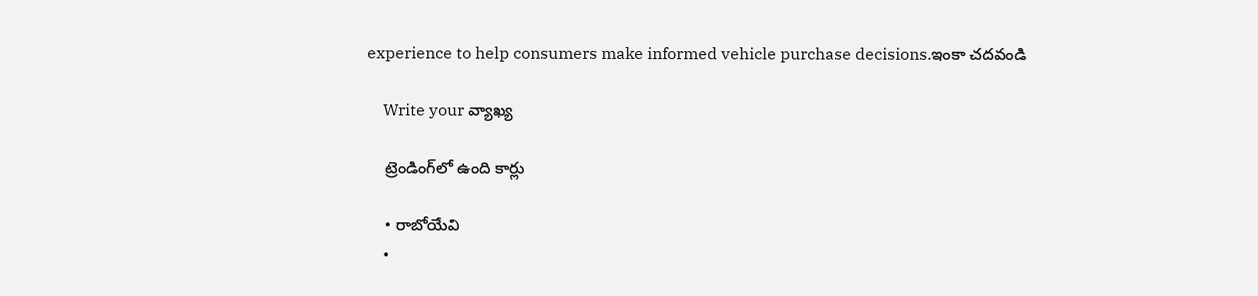experience to help consumers make informed vehicle purchase decisions.ఇంకా చదవండి

    Write your వ్యాఖ్య

    ట్రెండింగ్‌లో ఉంది కార్లు

    • రాబోయేవి
    •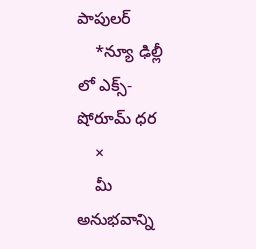పాపులర్
    *న్యూ ఢిల్లీ లో ఎక్స్-షోరూమ్ ధర
    ×
    మీ అనుభవాన్ని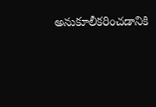అనుకూలీకరించడానికి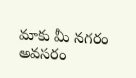మాకు మీ నగరం అవసరం